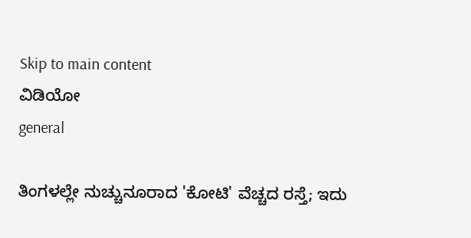Skip to main content
ವಿಡಿಯೋ
general

ತಿಂಗಳಲ್ಲೇ ನುಚ್ಚುನೂರಾದ 'ಕೋಟಿ' ವೆಚ್ಚದ ರಸ್ತೆ; ಇದು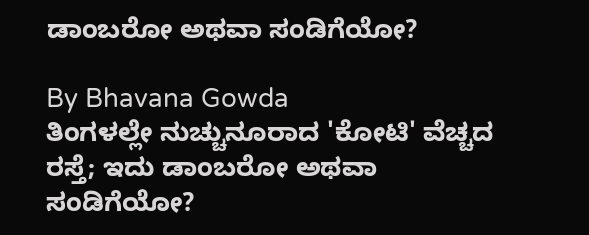ಡಾಂಬರೋ ಅಥವಾ ಸಂಡಿಗೆಯೋ?

By Bhavana Gowda
ತಿಂಗಳಲ್ಲೇ ನುಚ್ಚುನೂರಾದ 'ಕೋಟಿ' ವೆಚ್ಚದ ರಸ್ತೆ; ಇದು ಡಾಂಬರೋ ಅಥವಾ ಸಂಡಿಗೆಯೋ?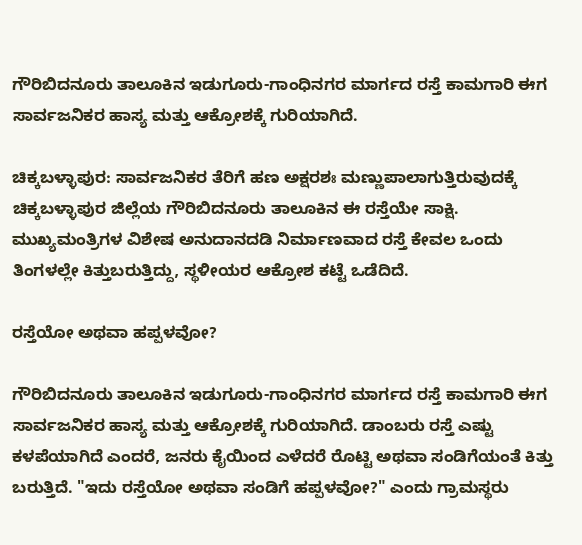ಗೌರಿಬಿದನೂರು ತಾಲೂಕಿನ ಇಡುಗೂರು-ಗಾಂಧಿನಗರ ಮಾರ್ಗದ ರಸ್ತೆ ಕಾಮಗಾರಿ ಈಗ ಸಾರ್ವಜನಿಕರ ಹಾಸ್ಯ ಮತ್ತು ಆಕ್ರೋಶಕ್ಕೆ ಗುರಿಯಾಗಿದೆ.

ಚಿಕ್ಕಬಳ್ಳಾಪುರ: ಸಾರ್ವಜನಿಕರ ತೆರಿಗೆ ಹಣ ಅಕ್ಷರಶಃ ಮಣ್ಣುಪಾಲಾಗುತ್ತಿರುವುದಕ್ಕೆ ಚಿಕ್ಕಬಳ್ಳಾಪುರ ಜಿಲ್ಲೆಯ ಗೌರಿಬಿದನೂರು ತಾಲೂಕಿನ ಈ ರಸ್ತೆಯೇ ಸಾಕ್ಷಿ. ಮುಖ್ಯಮಂತ್ರಿಗಳ ವಿಶೇಷ ಅನುದಾನದಡಿ ನಿರ್ಮಾಣವಾದ ರಸ್ತೆ ಕೇವಲ ಒಂದು ತಿಂಗಳಲ್ಲೇ ಕಿತ್ತುಬರುತ್ತಿದ್ದು, ಸ್ಥಳೀಯರ ಆಕ್ರೋಶ ಕಟ್ಟೆ ಒಡೆದಿದೆ.

ರಸ್ತೆಯೋ ಅಥವಾ ಹಪ್ಪಳವೋ?

ಗೌರಿಬಿದನೂರು ತಾಲೂಕಿನ ಇಡುಗೂರು-ಗಾಂಧಿನಗರ ಮಾರ್ಗದ ರಸ್ತೆ ಕಾಮಗಾರಿ ಈಗ ಸಾರ್ವಜನಿಕರ ಹಾಸ್ಯ ಮತ್ತು ಆಕ್ರೋಶಕ್ಕೆ ಗುರಿಯಾಗಿದೆ. ಡಾಂಬರು ರಸ್ತೆ ಎಷ್ಟು ಕಳಪೆಯಾಗಿದೆ ಎಂದರೆ, ಜನರು ಕೈಯಿಂದ ಎಳೆದರೆ ರೊಟ್ಟಿ ಅಥವಾ ಸಂಡಿಗೆಯಂತೆ ಕಿತ್ತು ಬರುತ್ತಿದೆ. "ಇದು ರಸ್ತೆಯೋ ಅಥವಾ ಸಂಡಿಗೆ ಹಪ್ಪಳವೋ?" ಎಂದು ಗ್ರಾಮಸ್ಥರು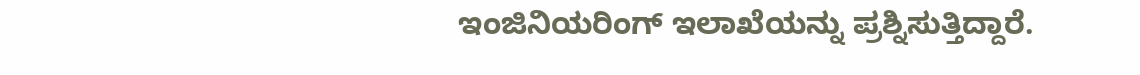ಇಂಜಿನಿಯರಿಂಗ್ ಇಲಾಖೆಯನ್ನು ಪ್ರಶ್ನಿಸುತ್ತಿದ್ದಾರೆ.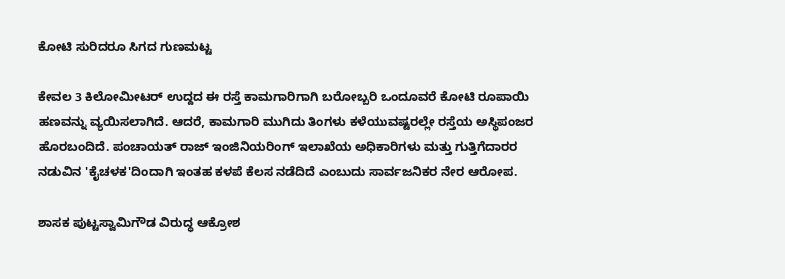ಕೋಟಿ ಸುರಿದರೂ ಸಿಗದ ಗುಣಮಟ್ಟ

ಕೇವಲ 3 ಕಿಲೋಮೀಟರ್ ಉದ್ದದ ಈ ರಸ್ತೆ ಕಾಮಗಾರಿಗಾಗಿ ಬರೋಬ್ಬರಿ ಒಂದೂವರೆ ಕೋಟಿ ರೂಪಾಯಿ ಹಣವನ್ನು ವ್ಯಯಿಸಲಾಗಿದೆ. ಆದರೆ, ಕಾಮಗಾರಿ ಮುಗಿದು ತಿಂಗಳು ಕಳೆಯುವಷ್ಟರಲ್ಲೇ ರಸ್ತೆಯ ಅಸ್ಥಿಪಂಜರ ಹೊರಬಂದಿದೆ. ಪಂಚಾಯತ್ ರಾಜ್ ಇಂಜಿನಿಯರಿಂಗ್ ಇಲಾಖೆಯ ಅಧಿಕಾರಿಗಳು ಮತ್ತು ಗುತ್ತಿಗೆದಾರರ ನಡುವಿನ 'ಕೈಚಳಕ'ದಿಂದಾಗಿ ಇಂತಹ ಕಳಪೆ ಕೆಲಸ ನಡೆದಿದೆ ಎಂಬುದು ಸಾರ್ವಜನಿಕರ ನೇರ ಆರೋಪ.

ಶಾಸಕ ಪುಟ್ಟಸ್ವಾಮಿಗೌಡ ವಿರುದ್ಧ ಆಕ್ರೋಶ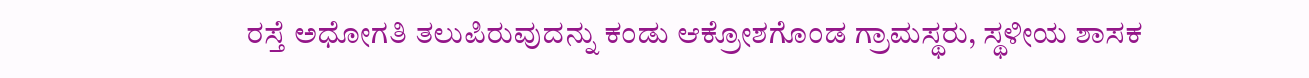ರಸ್ತೆ ಅಧೋಗತಿ ತಲುಪಿರುವುದನ್ನು ಕಂಡು ಆಕ್ರೋಶಗೊಂಡ ಗ್ರಾಮಸ್ಥರು, ಸ್ಥಳೀಯ ಶಾಸಕ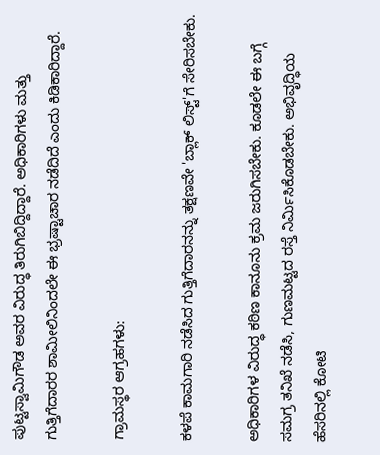ಪುಟ್ಟಸ್ವಾಮಿಗೌಡ ಅವರ ವಿರುದ್ಧ ತಿರುಗಿಬಿದ್ದಿದ್ದಾರೆ. ಅಧಿಕಾರಿಗಳು ಮತ್ತು ಗುತ್ತಿಗೆದಾರರ ಶಾಮೀಲಿನಿಂದಲೇ ಈ ಭ್ರಷ್ಟಾಚಾರ ನಡೆದಿದೆ ಎಂದು ಕಿಡಿಕಾರಿದ್ದಾರೆ.

ಗ್ರಾಮಸ್ಥರ ಆಗ್ರಹಗಳು:

ಕಳಪೆ ಕಾಮಗಾರಿ ನಡೆಸಿದ ಗುತ್ತಿಗೆದಾರನನ್ನು ತಕ್ಷಣವೇ 'ಬ್ಲಾಕ್ ಲಿಸ್ಟ್'ಗೆ ಸೇರಿಸಬೇಕು.

ಅಧಿಕಾರಿಗಳ ವಿರುದ್ಧ ಕಠಿಣ ಕಾನೂನು ಕ್ರಮ ಜರುಗಿಸಬೇಕು. ಕೂಡಲೇ ಈ ಬಗ್ಗೆ ಸಮಗ್ರ ತನಿಖೆ ನಡೆಸಿ, ಗುಣಮಟ್ಟದ ರಸ್ತೆ ನಿರ್ಮಿಸಿಕೊಡಬೇಕು. ಅಭಿವೃದ್ಧಿಯ ಹೆಸರಿನಲ್ಲಿ ಕೋಟಿ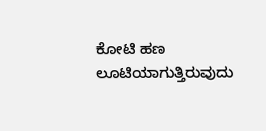ಕೋಟಿ ಹಣ ಲೂಟಿಯಾಗುತ್ತಿರುವುದು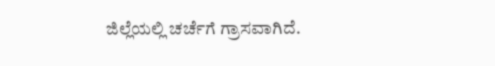ಜಿಲ್ಲೆಯಲ್ಲಿ ಚರ್ಚೆಗೆ ಗ್ರಾಸವಾಗಿದೆ.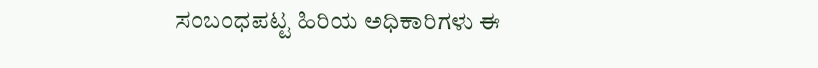ಸಂಬಂಧಪಟ್ಟ ಹಿರಿಯ ಅಧಿಕಾರಿಗಳು ಈ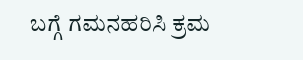ಬಗ್ಗೆ ಗಮನಹರಿಸಿ ಕ್ರಮ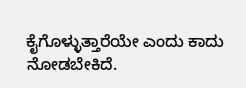ಕೈಗೊಳ್ಳುತ್ತಾರೆಯೇ ಎಂದು ಕಾದು ನೋಡಬೇಕಿದೆ.